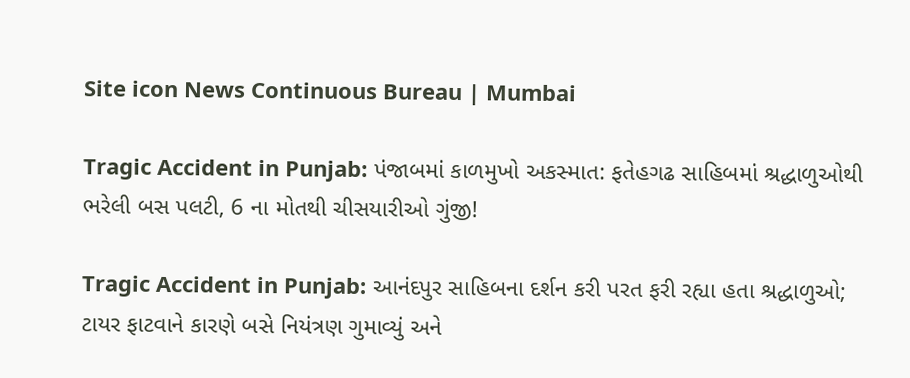Site icon News Continuous Bureau | Mumbai

Tragic Accident in Punjab: પંજાબમાં કાળમુખો અકસ્માત: ફતેહગઢ સાહિબમાં શ્રદ્ધાળુઓથી ભરેલી બસ પલટી, 6 ના મોતથી ચીસયારીઓ ગુંજી!

Tragic Accident in Punjab: આનંદપુર સાહિબના દર્શન કરી પરત ફરી રહ્યા હતા શ્રદ્ધાળુઓ; ટાયર ફાટવાને કારણે બસે નિયંત્રણ ગુમાવ્યું અને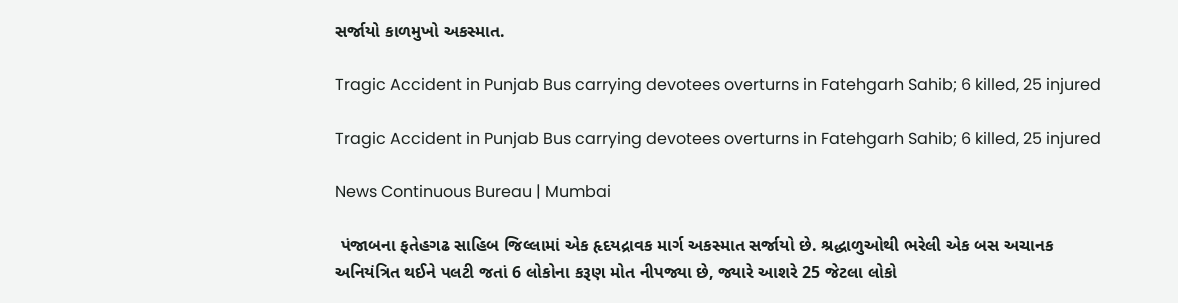સર્જાયો કાળમુખો અકસ્માત.

Tragic Accident in Punjab Bus carrying devotees overturns in Fatehgarh Sahib; 6 killed, 25 injured

Tragic Accident in Punjab Bus carrying devotees overturns in Fatehgarh Sahib; 6 killed, 25 injured

News Continuous Bureau | Mumbai

 પંજાબના ફતેહગઢ સાહિબ જિલ્લામાં એક હૃદયદ્રાવક માર્ગ અકસ્માત સર્જાયો છે. શ્રદ્ધાળુઓથી ભરેલી એક બસ અચાનક અનિયંત્રિત થઈને પલટી જતાં 6 લોકોના કરૂણ મોત નીપજ્યા છે, જ્યારે આશરે 25 જેટલા લોકો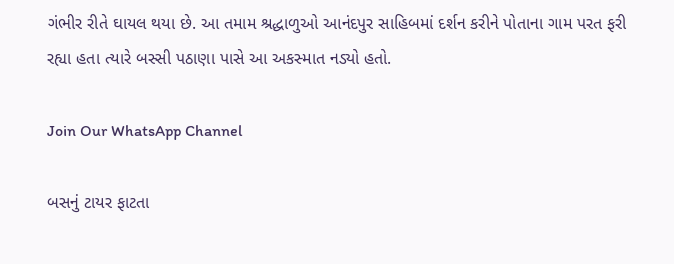ગંભીર રીતે ઘાયલ થયા છે. આ તમામ શ્રદ્ધાળુઓ આનંદપુર સાહિબમાં દર્શન કરીને પોતાના ગામ પરત ફરી રહ્યા હતા ત્યારે બસ્સી પઠાણા પાસે આ અકસ્માત નડ્યો હતો.

Join Our WhatsApp Channel

બસનું ટાયર ફાટતા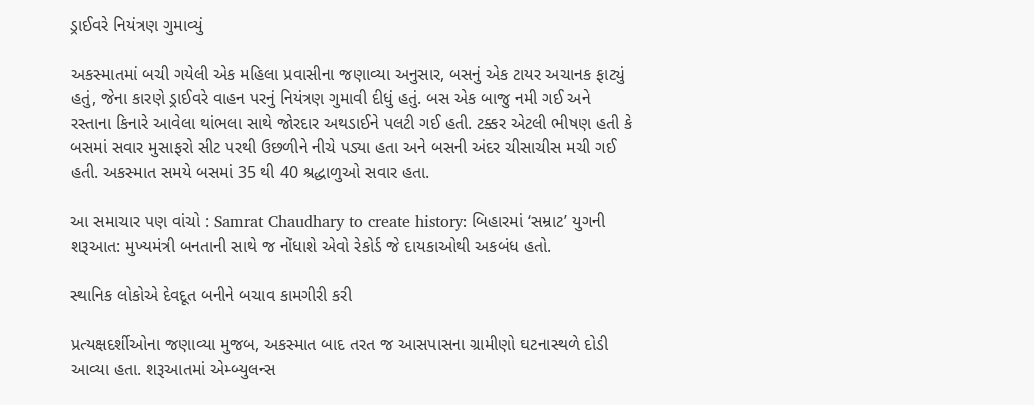ડ્રાઈવરે નિયંત્રણ ગુમાવ્યું

અકસ્માતમાં બચી ગયેલી એક મહિલા પ્રવાસીના જણાવ્યા અનુસાર, બસનું એક ટાયર અચાનક ફાટ્યું હતું, જેના કારણે ડ્રાઈવરે વાહન પરનું નિયંત્રણ ગુમાવી દીધું હતું. બસ એક બાજુ નમી ગઈ અને રસ્તાના કિનારે આવેલા થાંભલા સાથે જોરદાર અથડાઈને પલટી ગઈ હતી. ટક્કર એટલી ભીષણ હતી કે બસમાં સવાર મુસાફરો સીટ પરથી ઉછળીને નીચે પડ્યા હતા અને બસની અંદર ચીસાચીસ મચી ગઈ હતી. અકસ્માત સમયે બસમાં 35 થી 40 શ્રદ્ધાળુઓ સવાર હતા.

આ સમાચાર પણ વાંચો : Samrat Chaudhary to create history: બિહારમાં ‘સમ્રાટ’ યુગની શરૂઆત: મુખ્યમંત્રી બનતાની સાથે જ નોંધાશે એવો રેકોર્ડ જે દાયકાઓથી અકબંધ હતો.

સ્થાનિક લોકોએ દેવદૂત બનીને બચાવ કામગીરી કરી

પ્રત્યક્ષદર્શીઓના જણાવ્યા મુજબ, અકસ્માત બાદ તરત જ આસપાસના ગ્રામીણો ઘટનાસ્થળે દોડી આવ્યા હતા. શરૂઆતમાં એમ્બ્યુલન્સ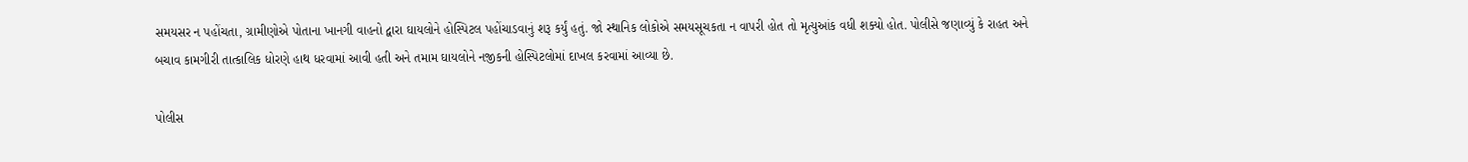સમયસર ન પહોંચતા, ગ્રામીણોએ પોતાના ખાનગી વાહનો દ્વારા ઘાયલોને હોસ્પિટલ પહોંચાડવાનું શરૂ કર્યું હતું. જો સ્થાનિક લોકોએ સમયસૂચકતા ન વાપરી હોત તો મૃત્યુઆંક વધી શક્યો હોત. પોલીસે જણાવ્યું કે રાહત અને બચાવ કામગીરી તાત્કાલિક ધોરણે હાથ ધરવામાં આવી હતી અને તમામ ઘાયલોને નજીકની હોસ્પિટલોમાં દાખલ કરવામાં આવ્યા છે.

પોલીસ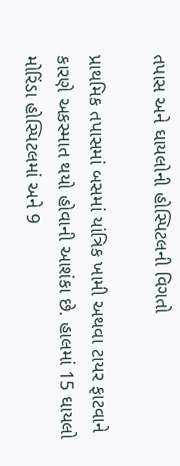તપાસ અને ઘાયલોની હોસ્પિટલની વિગતો

પ્રાથમિક તપાસમાં બસમાં યાંત્રિક ખામી અથવા ટાયર ફાટવાને કારણે અકસ્માત થયો હોવાની આશંકા છે. હાલમાં 15 ઘાયલો મોરિંડા હોસ્પિટલમાં અને 9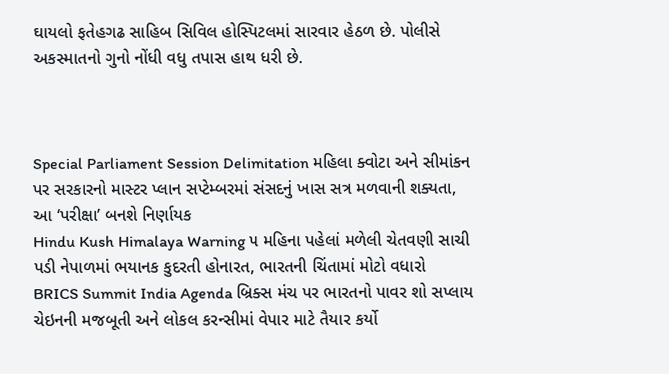ઘાયલો ફતેહગઢ સાહિબ સિવિલ હોસ્પિટલમાં સારવાર હેઠળ છે. પોલીસે અકસ્માતનો ગુનો નોંધી વધુ તપાસ હાથ ધરી છે.



Special Parliament Session Delimitation મહિલા ક્વોટા અને સીમાંકન પર સરકારનો માસ્ટર પ્લાન સપ્ટેમ્બરમાં સંસદનું ખાસ સત્ર મળવાની શક્યતા, આ ‘પરીક્ષા’ બનશે નિર્ણાયક
Hindu Kush Himalaya Warning ૫ મહિના પહેલાં મળેલી ચેતવણી સાચી પડી નેપાળમાં ભયાનક કુદરતી હોનારત, ભારતની ચિંતામાં મોટો વધારો
BRICS Summit India Agenda બ્રિક્સ મંચ પર ભારતનો પાવર શો સપ્લાય ચેઇનની મજબૂતી અને લોકલ કરન્સીમાં વેપાર માટે તૈયાર કર્યો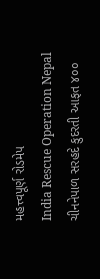મહત્ત્વપૂર્ણ રોડમેપ
India Rescue Operation Nepal ચીનનેપાળ સરહદે કુદરતી આફત ૪૦૦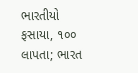ભારતીયો ફસાયા, ૧૦૦ લાપતા; ભારત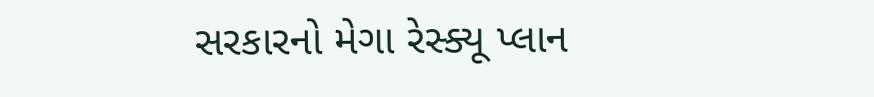સરકારનો મેગા રેસ્ક્યૂ પ્લાન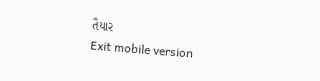તૈયાર
Exit mobile version